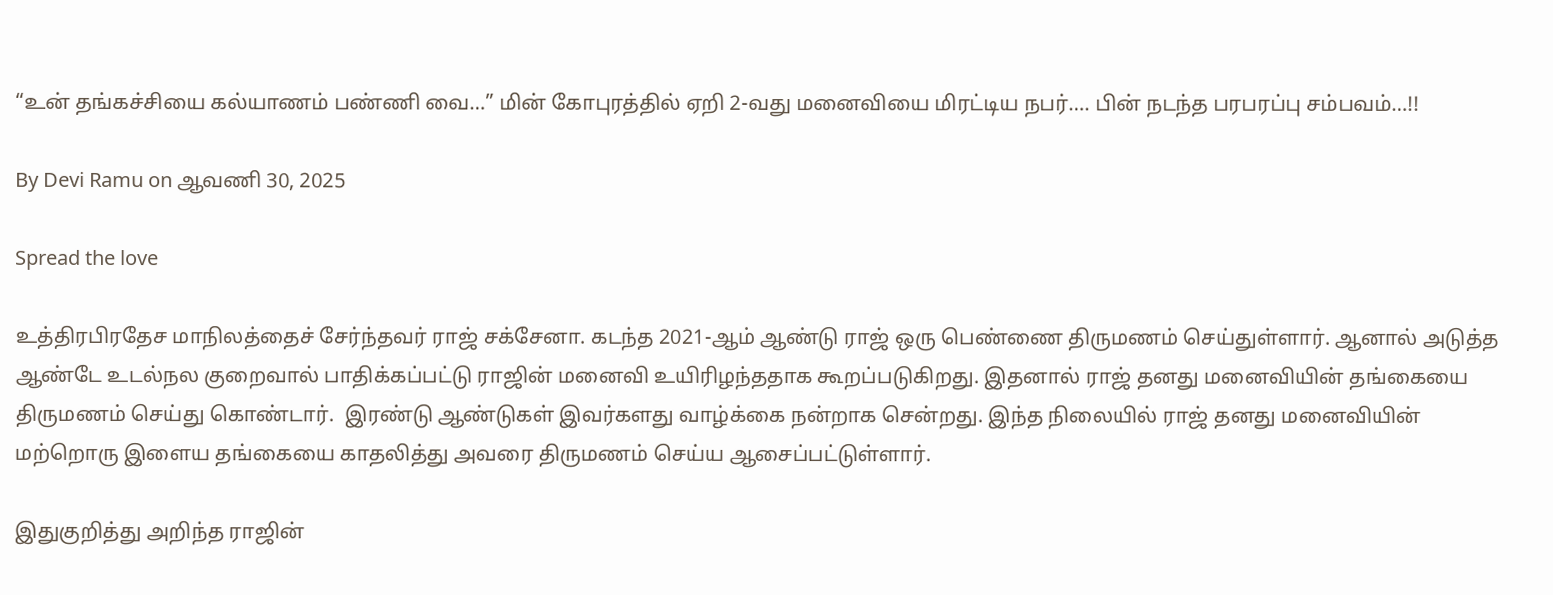“உன் தங்கச்சியை கல்யாணம் பண்ணி வை…” மின் கோபுரத்தில் ஏறி 2-வது மனைவியை மிரட்டிய நபர்…. பின் நடந்த பரபரப்பு சம்பவம்…!!

By Devi Ramu on ஆவணி 30, 2025

Spread the love

உத்திரபிரதேச மாநிலத்தைச் சேர்ந்தவர் ராஜ் சக்சேனா. கடந்த 2021-ஆம் ஆண்டு ராஜ் ஒரு பெண்ணை திருமணம் செய்துள்ளார். ஆனால் அடுத்த ஆண்டே உடல்நல குறைவால் பாதிக்கப்பட்டு ராஜின் மனைவி உயிரிழந்ததாக கூறப்படுகிறது. இதனால் ராஜ் தனது மனைவியின் தங்கையை திருமணம் செய்து கொண்டார்.  இரண்டு ஆண்டுகள் இவர்களது வாழ்க்கை நன்றாக சென்றது. இந்த நிலையில் ராஜ் தனது மனைவியின் மற்றொரு இளைய தங்கையை காதலித்து அவரை திருமணம் செய்ய ஆசைப்பட்டுள்ளார்.

இதுகுறித்து அறிந்த ராஜின்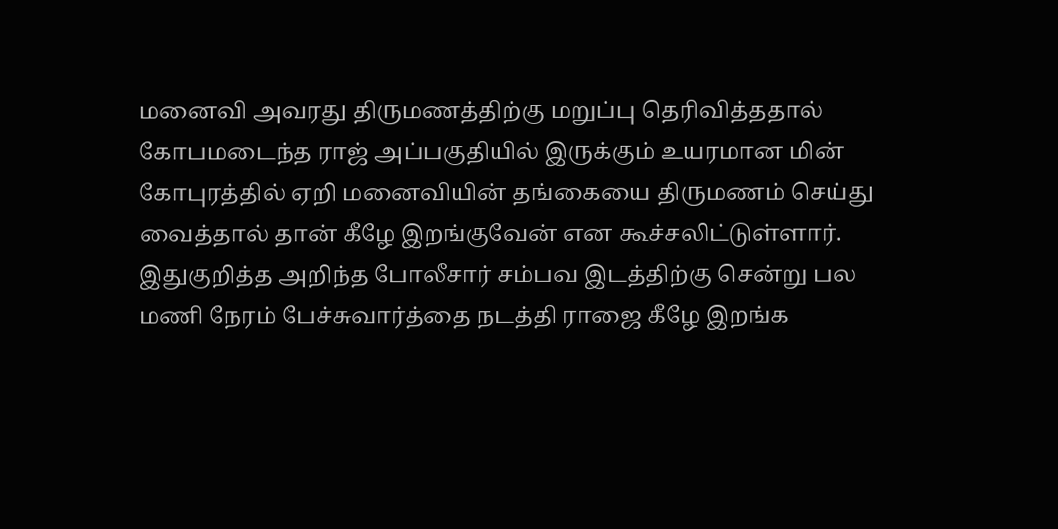மனைவி அவரது திருமணத்திற்கு மறுப்பு தெரிவித்ததால் கோபமடைந்த ராஜ் அப்பகுதியில் இருக்கும் உயரமான மின் கோபுரத்தில் ஏறி மனைவியின் தங்கையை திருமணம் செய்து வைத்தால் தான் கீழே இறங்குவேன் என கூச்சலிட்டுள்ளார். இதுகுறித்த அறிந்த போலீசார் சம்பவ இடத்திற்கு சென்று பல மணி நேரம் பேச்சுவார்த்தை நடத்தி ராஜை கீழே இறங்க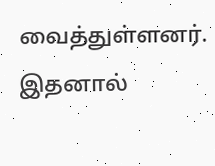வைத்துள்ளனர். இதனால்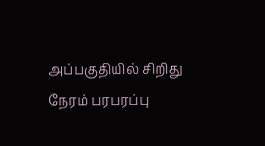அப்பகுதியில் சிறிது நேரம் பரபரப்பு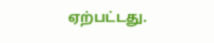ஏற்பட்டது.